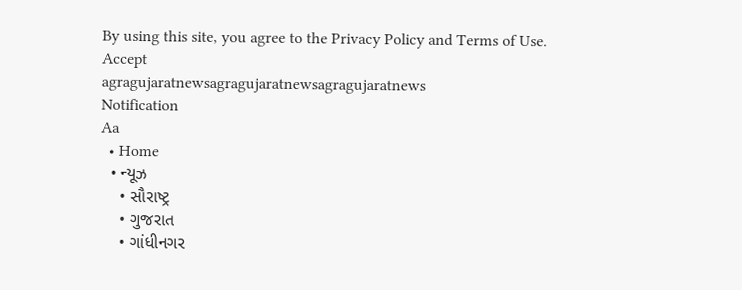By using this site, you agree to the Privacy Policy and Terms of Use.
Accept
agragujaratnewsagragujaratnewsagragujaratnews
Notification
Aa
  • Home
  • ન્યૂઝ
    • સૌરાષ્ટ્ર
    • ગુજરાત
    • ગાંધીનગર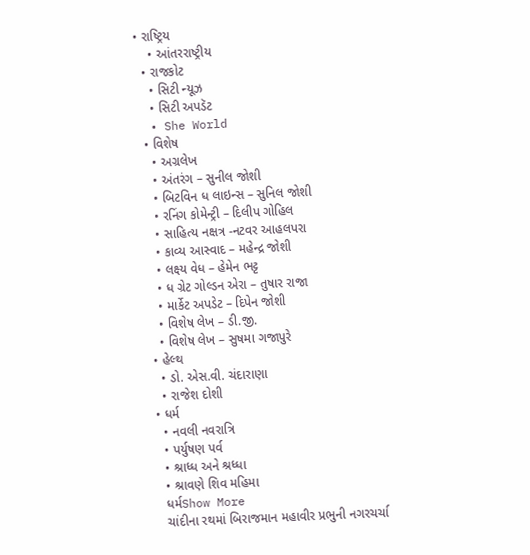• રાષ્ટ્રિય
    • આંતરરાષ્ટ્રીય
  • રાજકોટ
    • સિટી ન્યૂઝ
    • સિટી અપડૅટ
  • She World
  • વિશેષ
    • અગ્રલેખ
    • અંતરંગ – સુનીલ જોશી
    • બિટવિન ધ લાઇન્સ – સુનિલ જોશી
    • રનિંગ કોમેન્ટ્રી – દિલીપ ગોહિલ
    • સાહિત્ય નક્ષત્ર -નટવર આહલપરા
    • કાવ્ય આસ્વાદ – મહેન્દ્ર જોશી
    • લક્ષ્ય વેધ – હેમેન ભટ્ટ
    • ધ ગ્રેટ ગોલ્ડન એરા – તુષાર રાજા
    • માર્કેટ અપડેટ – દિપેન જોશી
    • વિશેષ લેખ – ડી.જી.
    • વિશેષ લેખ – સુષમા ગજાપુરે
  • હેલ્થ
    • ડો. એસ.વી. ચંદારાણા
    • રાજેશ દોશી
  • ધર્મ
    • નવલી નવરાત્રિ
    • પર્યુષણ પર્વ
    • શ્રાધ્ધ અને શ્રધ્ધા
    • શ્રાવણે શિવ મહિમા
    ધર્મShow More
    ચાંદીના રથમાં બિરાજમાન મહાવીર પ્રભુની નગરચર્ચા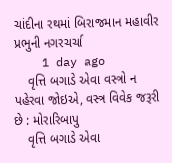ચાંદીના રથમાં બિરાજમાન મહાવીર પ્રભુની નગરચર્ચા
    1 day ago
    વૃત્તિ બગાડે એવા વસ્ત્રો ન પહેરવા જોઇએ, વસ્ત્ર વિવેક જરૂરી છે : મોરારિબાપુ
    વૃત્તિ બગાડે એવા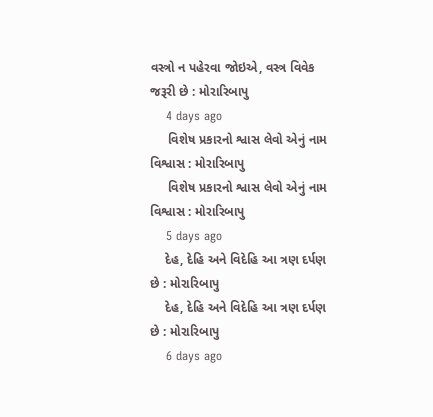વસ્ત્રો ન પહેરવા જોઇએ, વસ્ત્ર વિવેક જરૂરી છે : મોરારિબાપુ
    4 days ago
     વિશેષ પ્રકારનો શ્વાસ લેવો એનું નામ વિશ્વાસ : મોરારિબાપુ
     વિશેષ પ્રકારનો શ્વાસ લેવો એનું નામ વિશ્વાસ : મોરારિબાપુ
    5 days ago
    દેહ, દેહિ અને વિદેહિ આ ત્રણ દર્પણ છે : મોરારિબાપુ
    દેહ, દેહિ અને વિદેહિ આ ત્રણ દર્પણ છે : મોરારિબાપુ
    6 days ago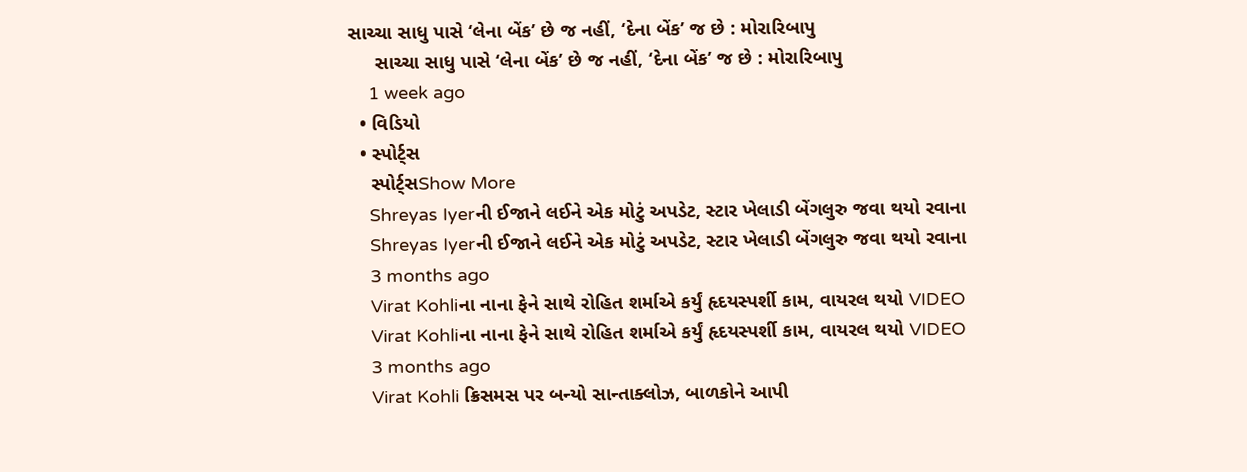સાચ્ચા સાધુ પાસે ‘લેના બેંક’ છે જ નહીં, ‘દેના બેંક’ જ છે : મોરારિબાપુ
     સાચ્ચા સાધુ પાસે ‘લેના બેંક’ છે જ નહીં, ‘દેના બેંક’ જ છે : મોરારિબાપુ
    1 week ago
  • વિડિયો
  • સ્પોર્ટ્સ
    સ્પોર્ટ્સShow More
    Shreyas Iyerની ઈજાને લઈને એક મોટું અપડેટ, સ્ટાર ખેલાડી બેંગલુરુ જવા થયો રવાના
    Shreyas Iyerની ઈજાને લઈને એક મોટું અપડેટ, સ્ટાર ખેલાડી બેંગલુરુ જવા થયો રવાના
    3 months ago
    Virat Kohliના નાના ફેને સાથે રોહિત શર્માએ કર્યું હૃદયસ્પર્શી કામ, વાયરલ થયો VIDEO
    Virat Kohliના નાના ફેને સાથે રોહિત શર્માએ કર્યું હૃદયસ્પર્શી કામ, વાયરલ થયો VIDEO
    3 months ago
    Virat Kohli ક્રિસમસ પર બન્યો સાન્તાક્લોઝ, બાળકોને આપી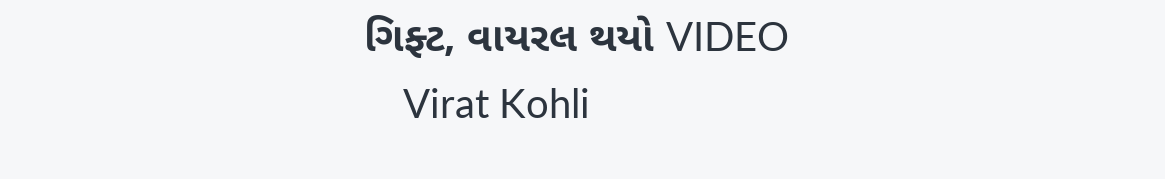ગિફ્ટ, વાયરલ થયો VIDEO
    Virat Kohli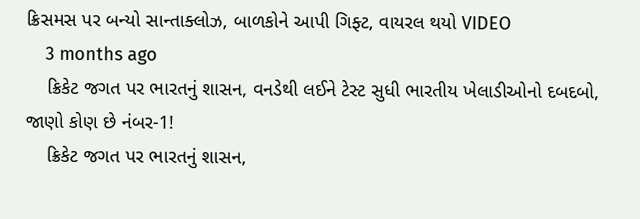ક્રિસમસ પર બન્યો સાન્તાક્લોઝ, બાળકોને આપી ગિફ્ટ, વાયરલ થયો VIDEO
    3 months ago
    ક્રિકેટ જગત પર ભારતનું શાસન, વનડેથી લઈને ટેસ્ટ સુધી ભારતીય ખેલાડીઓનો દબદબો, જાણો કોણ છે નંબર-1!
    ક્રિકેટ જગત પર ભારતનું શાસન,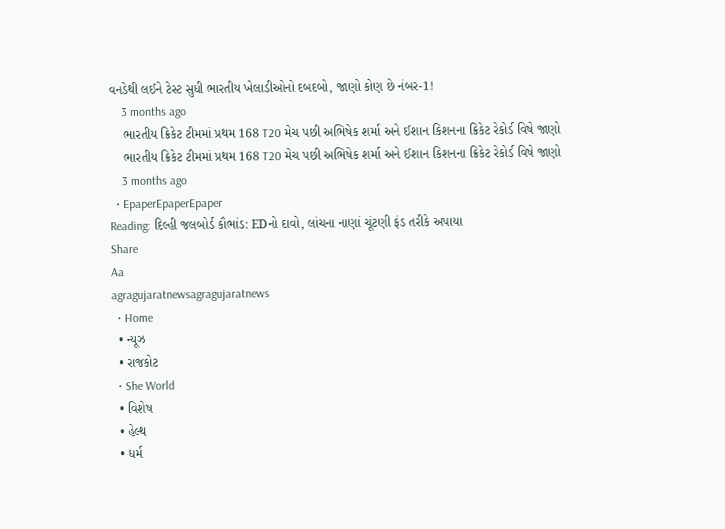વનડેથી લઈને ટેસ્ટ સુધી ભારતીય ખેલાડીઓનો દબદબો, જાણો કોણ છે નંબર-1!
    3 months ago
    ભારતીય ક્રિકેટ ટીમમાં પ્રથમ 168 T20 મેચ પછી અભિષેક શર્મા અને ઈશાન કિશનના ક્રિકેટ રેકોર્ડ વિષે જાણો
    ભારતીય ક્રિકેટ ટીમમાં પ્રથમ 168 T20 મેચ પછી અભિષેક શર્મા અને ઈશાન કિશનના ક્રિકેટ રેકોર્ડ વિષે જાણો
    3 months ago
  • EpaperEpaperEpaper
Reading: દિલ્હી જલબોર્ડ કૌભાંડ: EDનો દાવો, લાંચના નાણાં ચૂંટણી ફંડ તરીકે અપાયા
Share
Aa
agragujaratnewsagragujaratnews
  • Home
  • ન્યૂઝ
  • રાજકોટ
  • She World
  • વિશેષ
  • હેલ્થ
  • ધર્મ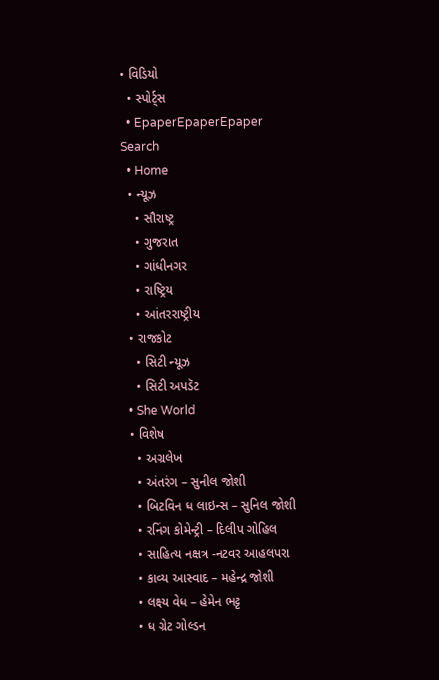• વિડિયો
  • સ્પોર્ટ્સ
  • EpaperEpaperEpaper
Search
  • Home
  • ન્યૂઝ
    • સૌરાષ્ટ્ર
    • ગુજરાત
    • ગાંધીનગર
    • રાષ્ટ્રિય
    • આંતરરાષ્ટ્રીય
  • રાજકોટ
    • સિટી ન્યૂઝ
    • સિટી અપડૅટ
  • She World
  • વિશેષ
    • અગ્રલેખ
    • અંતરંગ – સુનીલ જોશી
    • બિટવિન ધ લાઇન્સ – સુનિલ જોશી
    • રનિંગ કોમેન્ટ્રી – દિલીપ ગોહિલ
    • સાહિત્ય નક્ષત્ર -નટવર આહલપરા
    • કાવ્ય આસ્વાદ – મહેન્દ્ર જોશી
    • લક્ષ્ય વેધ – હેમેન ભટ્ટ
    • ધ ગ્રેટ ગોલ્ડન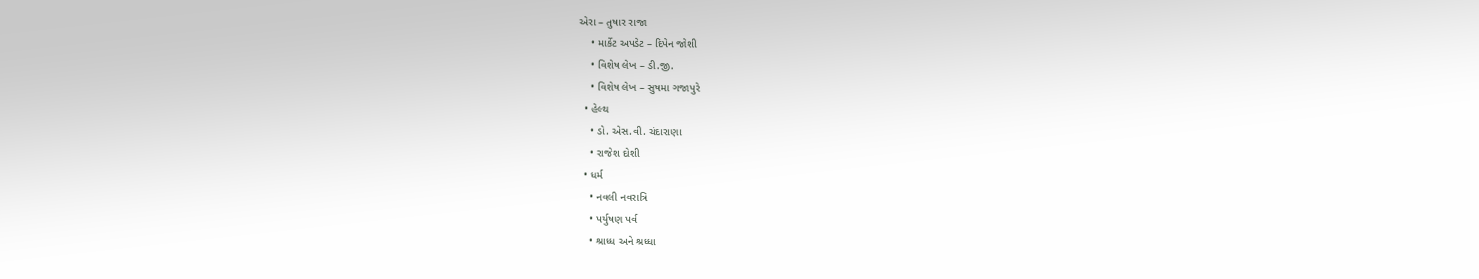એરા – તુષાર રાજા
    • માર્કેટ અપડેટ – દિપેન જોશી
    • વિશેષ લેખ – ડી.જી.
    • વિશેષ લેખ – સુષમા ગજાપુરે
  • હેલ્થ
    • ડો. એસ.વી. ચંદારાણા
    • રાજેશ દોશી
  • ધર્મ
    • નવલી નવરાત્રિ
    • પર્યુષણ પર્વ
    • શ્રાધ્ધ અને શ્રધ્ધા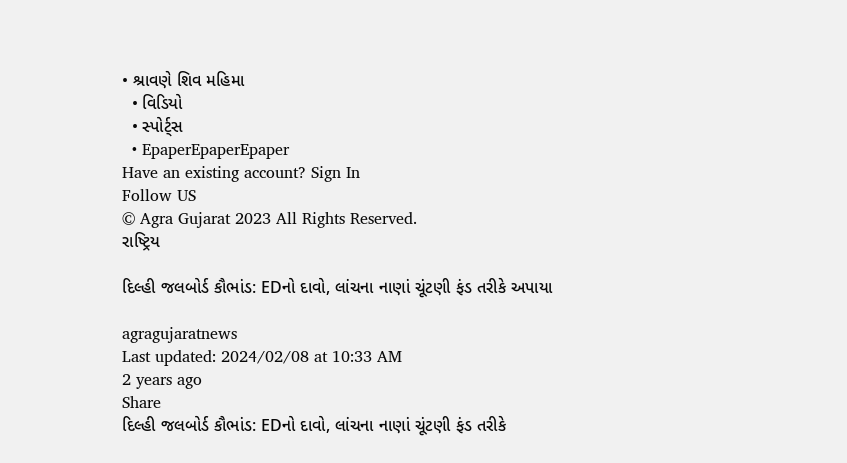• શ્રાવણે શિવ મહિમા
  • વિડિયો
  • સ્પોર્ટ્સ
  • EpaperEpaperEpaper
Have an existing account? Sign In
Follow US
© Agra Gujarat 2023 All Rights Reserved.
રાષ્ટ્રિય

દિલ્હી જલબોર્ડ કૌભાંડ: EDનો દાવો, લાંચના નાણાં ચૂંટણી ફંડ તરીકે અપાયા

agragujaratnews
Last updated: 2024/02/08 at 10:33 AM
2 years ago
Share
દિલ્હી જલબોર્ડ કૌભાંડ: EDનો દાવો, લાંચના નાણાં ચૂંટણી ફંડ તરીકે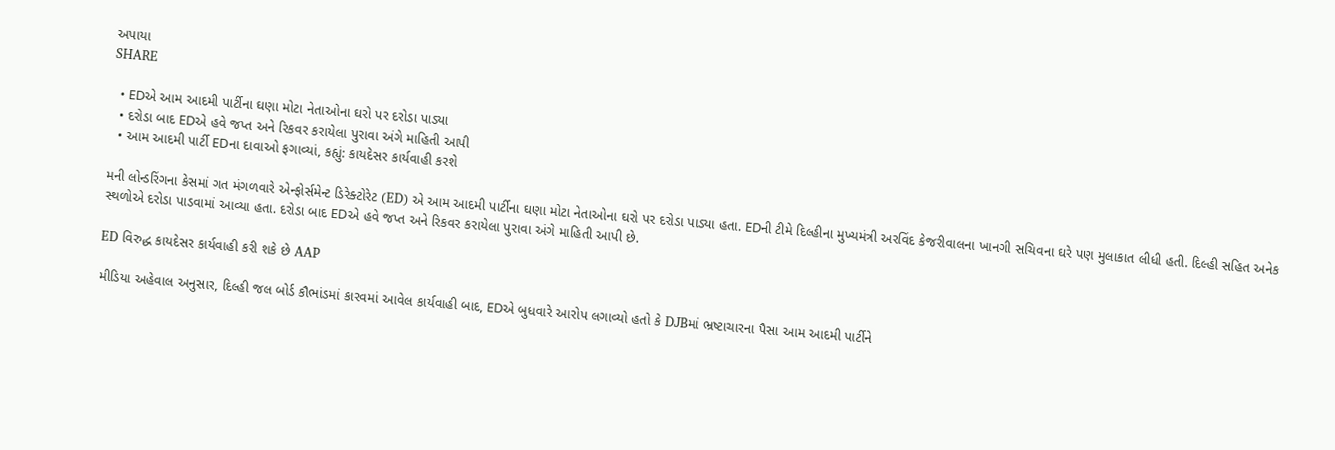અપાયા
SHARE

  • EDએ આમ આદમી પાર્ટીના ઘણા મોટા નેતાઓના ઘરો પર દરોડા પાડ્યા
  • દરોડા બાદ EDએ હવે જપ્ત અને રિકવર કરાયેલા પુરાવા અંગે માહિતી આપી
  • આમ આદમી પાર્ટી EDના દાવાઓ ફગાવ્યાં, કહ્યું: કાયદેસર કાર્યવાહી કરશે

મની લોન્ડરિંગના કેસમાં ગત મંગળવારે એન્ફોર્સમેન્ટ ડિરેક્ટોરેટ (ED) એ આમ આદમી પાર્ટીના ઘણા મોટા નેતાઓના ઘરો પર દરોડા પાડ્યા હતા. EDની ટીમે દિલ્હીના મુખ્યમંત્રી અરવિંદ કેજરીવાલના ખાનગી સચિવના ઘરે પણ મુલાકાત લીધી હતી. દિલ્હી સહિત અનેક સ્થળોએ દરોડા પાડવામાં આવ્યા હતા. દરોડા બાદ EDએ હવે જપ્ત અને રિકવર કરાયેલા પુરાવા અંગે માહિતી આપી છે.

ED વિરુદ્ધ કાયદેસર કાર્યવાહી કરી શકે છે AAP

મીડિયા અહેવાલ અનુસાર, દિલ્હી જલ બોર્ડ કૌભાંડમાં કારવમાં આવેલ કાર્યવાહી બાદ, EDએ બુધવારે આરોપ લગાવ્યો હતો કે DJBમાં ભ્રષ્ટાચારના પૈસા આમ આદમી પાર્ટીને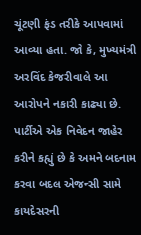ચૂંટણી ફંડ તરીકે આપવામાં આવ્યા હતા. જો કે, મુખ્યમંત્રી અરવિંદ કેજરીવાલે આ આરોપને નકારી કાઢ્યા છે. પાર્ટીએ એક નિવેદન જાહેર કરીને કહ્યું છે કે અમને બદનામ કરવા બદલ એજન્સી સામે કાયદેસરની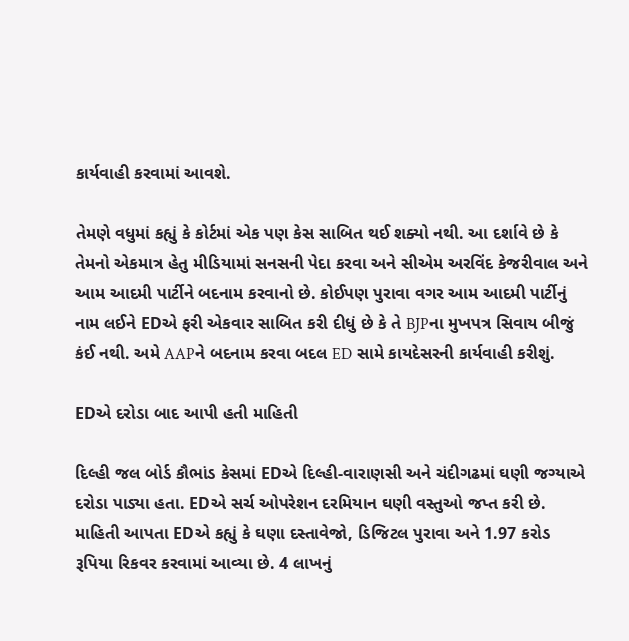કાર્યવાહી કરવામાં આવશે.

તેમણે વધુમાં કહ્યું કે કોર્ટમાં એક પણ કેસ સાબિત થઈ શક્યો નથી. આ દર્શાવે છે કે તેમનો એકમાત્ર હેતુ મીડિયામાં સનસની પેદા કરવા અને સીએમ અરવિંદ કેજરીવાલ અને આમ આદમી પાર્ટીને બદનામ કરવાનો છે. કોઈપણ પુરાવા વગર આમ આદમી પાર્ટીનું નામ લઈને EDએ ફરી એકવાર સાબિત કરી દીધું છે કે તે BJPના મુખપત્ર સિવાય બીજું કંઈ નથી. અમે AAPને બદનામ કરવા બદલ ED સામે કાયદેસરની કાર્યવાહી કરીશું.

EDએ દરોડા બાદ આપી હતી માહિતી

દિલ્હી જલ બોર્ડ કૌભાંડ કેસમાં EDએ દિલ્હી-વારાણસી અને ચંદીગઢમાં ઘણી જગ્યાએ દરોડા પાડ્યા હતા. EDએ સર્ચ ઓપરેશન દરમિયાન ઘણી વસ્તુઓ જપ્ત કરી છે. માહિતી આપતા EDએ કહ્યું કે ઘણા દસ્તાવેજો, ડિજિટલ પુરાવા અને 1.97 કરોડ રૂપિયા રિકવર કરવામાં આવ્યા છે. 4 લાખનું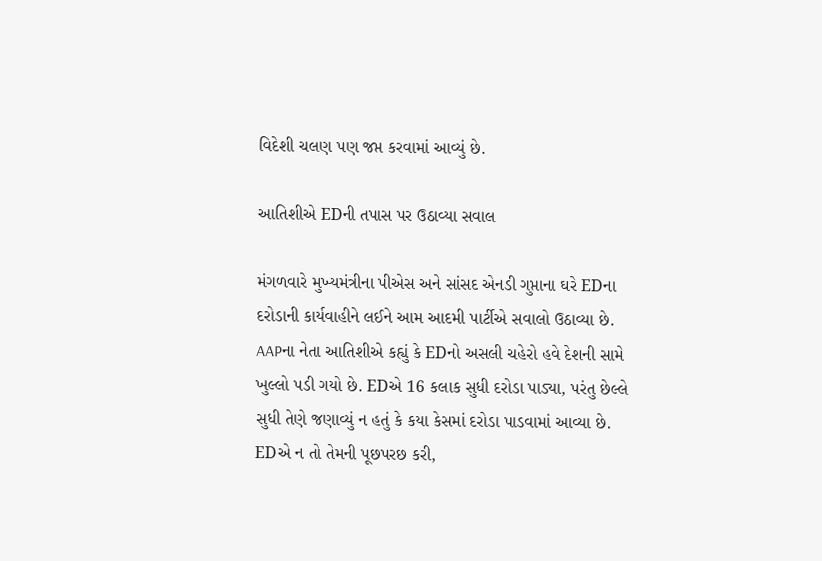વિદેશી ચલણ પણ જપ્ત કરવામાં આવ્યું છે.

આતિશીએ EDની તપાસ પર ઉઠાવ્યા સવાલ

મંગળવારે મુખ્યમંત્રીના પીએસ અને સાંસદ એનડી ગુપ્તાના ઘરે EDના દરોડાની કાર્યવાહીને લઈને આમ આદમી પાર્ટીએ સવાલો ઉઠાવ્યા છે. AAPના નેતા આતિશીએ કહ્યું કે EDનો અસલી ચહેરો હવે દેશની સામે ખુલ્લો પડી ગયો છે. EDએ 16 કલાક સુધી દરોડા પાડ્યા, પરંતુ છેલ્લે સુધી તેણે જણાવ્યું ન હતું કે કયા કેસમાં દરોડા પાડવામાં આવ્યા છે. EDએ ન તો તેમની પૂછપરછ કરી,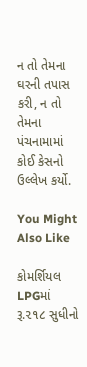ન તો તેમના ઘરની તપાસ કરી, ન તો તેમના પંચનામામાં કોઈ કેસનો ઉલ્લેખ કર્યો.

You Might Also Like

કોમર્શિયલ LPGમાં રૂ.૨૧૮ સુધીનો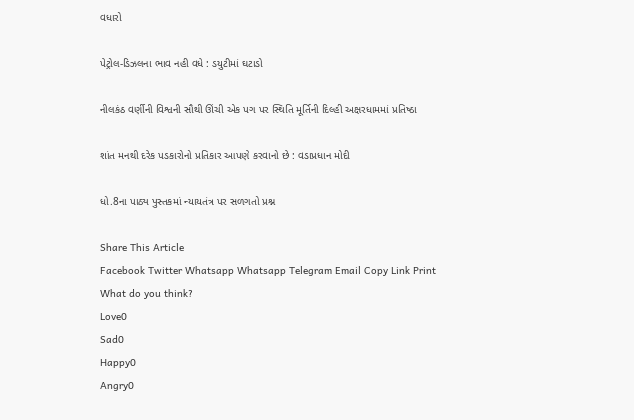વધારો

પેટ્રોલ-ડિઝલના ભાવ નહી વધે : ડયુટીમાં ઘટાડો

નીલકંઠ વર્ણીની વિશ્વની સૌથી ઊંચી એક પગ પર સ્થિતિ મૂર્તિની દિલ્હી અક્ષરધામમાં પ્રતિષ્ઠા

શાંત મનથી દરેક પડકારોનો પ્રતિકાર આપણે કરવાનો છે : વડાપ્રધાન મોદી

ધો.8ના પાઠ્ય પુસ્તકમાં ન્યાયતંત્ર પર સળગતો પ્રશ્ન

Share This Article
Facebook Twitter Whatsapp Whatsapp Telegram Email Copy Link Print
What do you think?
Love0
Sad0
Happy0
Angry0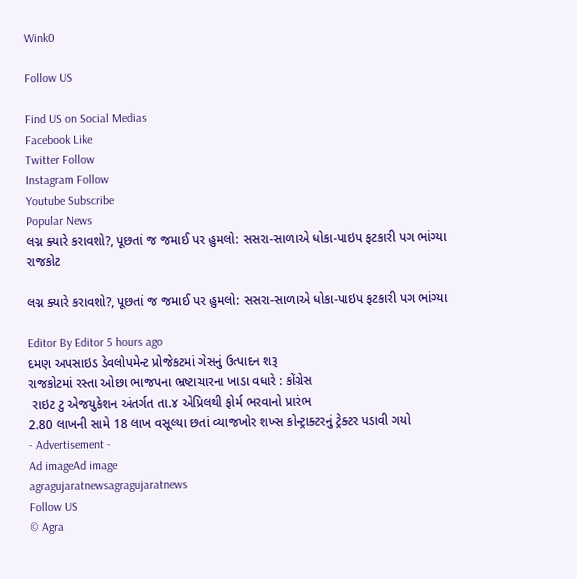Wink0

Follow US

Find US on Social Medias
Facebook Like
Twitter Follow
Instagram Follow
Youtube Subscribe
Popular News
લગ્ન ક્યારે કરાવશો?, પૂછતાં જ જમાઈ પર હુમલો: સસરા-સાળાએ ધોકા-પાઇપ ફટકારી પગ ભાંગ્યા
રાજકોટ

લગ્ન ક્યારે કરાવશો?, પૂછતાં જ જમાઈ પર હુમલો: સસરા-સાળાએ ધોકા-પાઇપ ફટકારી પગ ભાંગ્યા

Editor By Editor 5 hours ago
દમણ અપસાઇડ ડેવલોપમેન્ટ પ્રોજેકટમાં ગેસનું ઉત્પાદન શરૂ
રાજકોટમાં રસ્તા ઓછા ભાજપના ભ્રષ્ટાચારના ખાડા વધારે : કોંગ્રેસ
 રાઇટ ટુ એજયુકેશન અંતર્ગત તા.૪ એપ્રિલથી ફોર્મ ભરવાનો પ્રારંભ
2.80 લાખની સામે 18 લાખ વસૂલ્યા છતાં વ્યાજખોર શખ્સ કોન્ટ્રાક્ટરનું ટ્રેક્ટર પડાવી ગયો
- Advertisement -
Ad imageAd image
agragujaratnewsagragujaratnews
Follow US
© Agra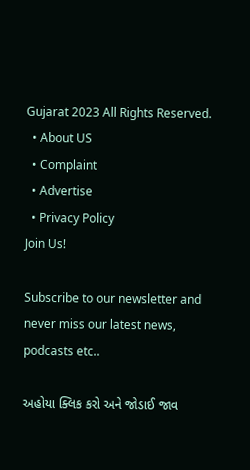Gujarat 2023 All Rights Reserved.
  • About US
  • Complaint
  • Advertise
  • Privacy Policy
Join Us!

Subscribe to our newsletter and never miss our latest news, podcasts etc..

અહોયા ક્લિક કરો અને જોડાઈ જાવ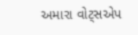અમારા વોટ્સએપ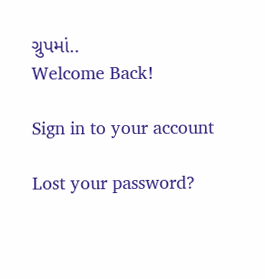ગ્રુપમાં..
Welcome Back!

Sign in to your account

Lost your password?